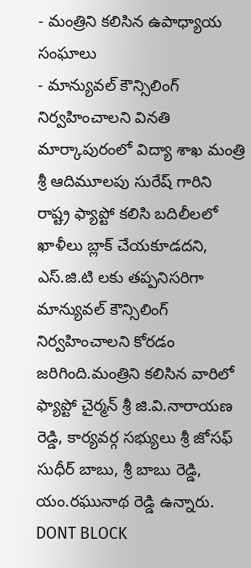- మంత్రిని కలిసిన ఉపాధ్యాయ సంఘాలు
- మాన్యువల్ కౌన్సిలింగ్ నిర్వహించాలని వినతి
మార్కాపురంలో విద్యా శాఖ మంత్రి శ్రీ ఆదిమూలపు సురేష్ గారిని రాష్ట్ర ఫ్యాప్టో కలిసి బదిలీలలో ఖాళీలు బ్లాక్ చేయకూడదని, ఎస్.జి.టి లకు తప్పనిసరిగా మాన్యువల్ కౌన్సిలింగ్ నిర్వహించాలని కోరడం జరిగింది.మంత్రిని కలిసిన వారిలో ఫ్యాప్టో చైర్మన్ శ్రీ జి.వి.నారాయణ రెడ్డి, కార్యవర్గ సభ్యులు శ్రీ జోసఫ్ సుధీర్ బాబు, శ్రీ బాబు రెడ్డి, యం.రఘునాథ రెడ్డి ఉన్నారు.
DONT BLOCK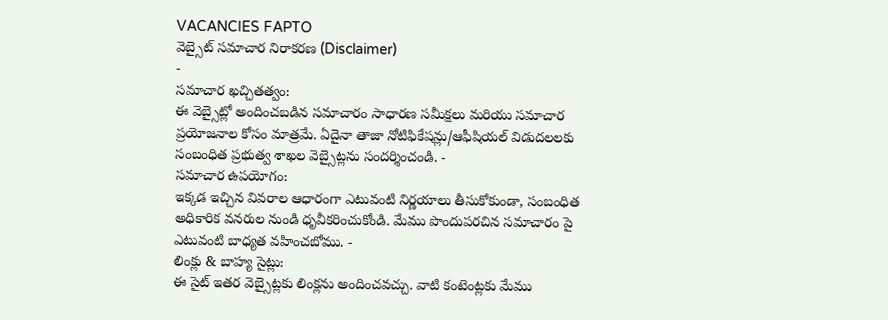VACANCIES FAPTO
వెబ్సైట్ సమాచార నిరాకరణ (Disclaimer)
-
సమాచార ఖచ్చితత్వం:
ఈ వెబ్సైట్లో అందించబడిన సమాచారం సాధారణ సమీక్షలు మరియు సమాచార ప్రయోజనాల కోసం మాత్రమే. ఏదైనా తాజా నోటిఫికేషన్లు/ఆఫీషియల్ విడుదలలకు సంబంధిత ప్రభుత్వ శాఖల వెబ్సైట్లను సందర్శించండి. -
సమాచార ఉపయోగం:
ఇక్కడ ఇచ్చిన వివరాల ఆధారంగా ఎటువంటి నిర్ణయాలు తీసుకోకుండా, సంబంధిత అధికారిక వనరుల నుండి ధృవీకరించుకోండి. మేము పొందుపరచిన సమాచారం పై ఎటువంటి బాధ్యత వహించబోము. -
లింక్లు & బాహ్య సైట్లు:
ఈ సైట్ ఇతర వెబ్సైట్లకు లింక్లను అందించవచ్చు. వాటి కంటెంట్లకు మేము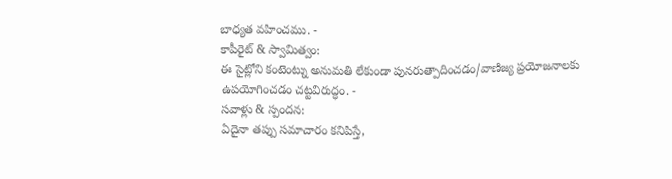బాధ్యత వహించము. -
కాపీరైట్ & స్వామిత్వం:
ఈ సైట్లోని కంటెంట్ను అనుమతి లేకుండా పునరుత్పాదించడం/వాణిజ్య ప్రయోజనాలకు ఉపయోగించడం చట్టవిరుద్ధం. -
సవాళ్లు & స్పందన:
ఏదైనా తప్పు సమాచారం కనిపిస్తే,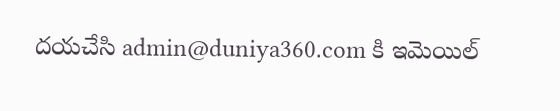దయచేసి admin@duniya360.com కి ఇమెయిల్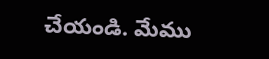చేయండి. మేము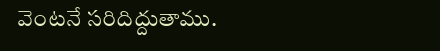వెంటనే సరిదిద్దుతాము.